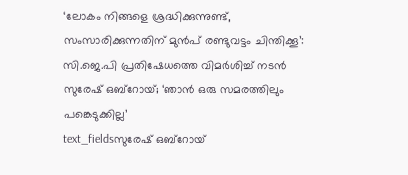‘ലോകം നിങ്ങളെ ശ്രദ്ധിക്കുന്നുണ്ട്, സംസാരിക്കുന്നതിന് മുൻപ് രണ്ടുവട്ടം ചിന്തിക്കൂ’: സി.ജെ.പി പ്രതിഷേധത്തെ വിമർശിച്ച് നടൻ സുരേഷ് ഒബ്റോയ്; ‘ഞാൻ ഒരു സമരത്തിലും പങ്കെടുക്കില്ല’
text_fieldsസുരേഷ് ഒബ്റോയ്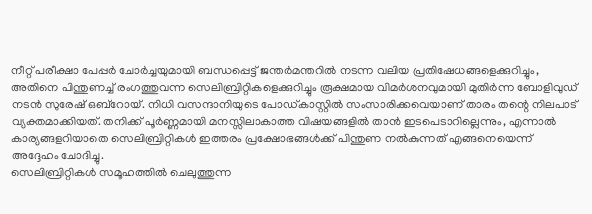നീറ്റ് പരീക്ഷാ പേപ്പർ ചോർച്ചയുമായി ബന്ധപ്പെട്ട് ജന്തർമന്തറിൽ നടന്ന വലിയ പ്രതിഷേധങ്ങളെക്കുറിച്ചും, അതിനെ പിന്തുണച്ച് രംഗത്തുവന്ന സെലിബ്രിറ്റികളെക്കുറിച്ചും രൂക്ഷമായ വിമർശനവുമായി മുതിർന്ന ബോളിവുഡ് നടൻ സുരേഷ് ഒബ്റോയ്. നിധി വസന്ദാനിയുടെ പോഡ്കാസ്റ്റിൽ സംസാരിക്കവെയാണ് താരം തന്റെ നിലപാട് വ്യക്തമാക്കിയത്. തനിക്ക് പൂർണ്ണമായി മനസ്സിലാകാത്ത വിഷയങ്ങളിൽ താൻ ഇടപെടാറില്ലെന്നും, എന്നാൽ കാര്യങ്ങളറിയാതെ സെലിബ്രിറ്റികൾ ഇത്തരം പ്രക്ഷോഭങ്ങൾക്ക് പിന്തുണ നൽകുന്നത് എങ്ങനെയെന്ന് അദ്ദേഹം ചോദിച്ചു.
സെലിബ്രിറ്റികൾ സമൂഹത്തിൽ ചെലുത്തുന്ന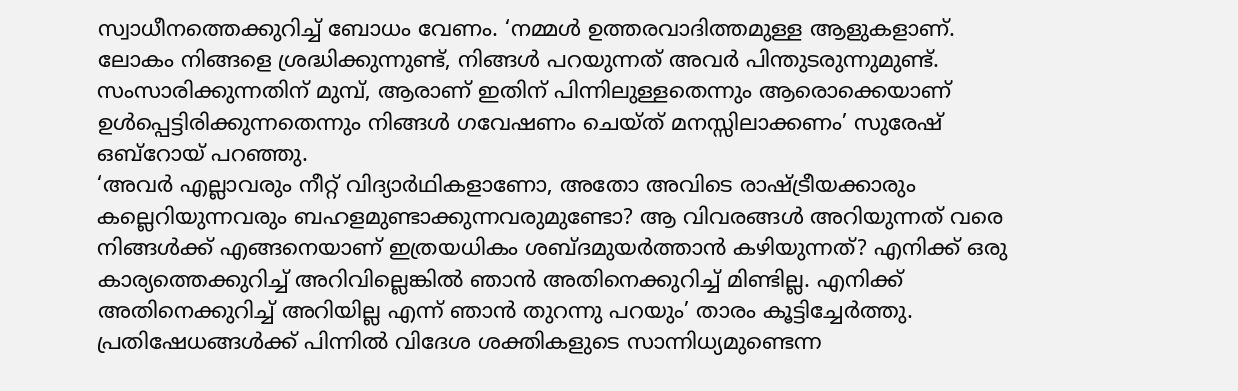സ്വാധീനത്തെക്കുറിച്ച് ബോധം വേണം. ‘നമ്മൾ ഉത്തരവാദിത്തമുള്ള ആളുകളാണ്. ലോകം നിങ്ങളെ ശ്രദ്ധിക്കുന്നുണ്ട്, നിങ്ങൾ പറയുന്നത് അവർ പിന്തുടരുന്നുമുണ്ട്. സംസാരിക്കുന്നതിന് മുമ്പ്, ആരാണ് ഇതിന് പിന്നിലുള്ളതെന്നും ആരൊക്കെയാണ് ഉൾപ്പെട്ടിരിക്കുന്നതെന്നും നിങ്ങൾ ഗവേഷണം ചെയ്ത് മനസ്സിലാക്കണം’ സുരേഷ് ഒബ്റോയ് പറഞ്ഞു.
‘അവർ എല്ലാവരും നീറ്റ് വിദ്യാർഥികളാണോ, അതോ അവിടെ രാഷ്ട്രീയക്കാരും കല്ലെറിയുന്നവരും ബഹളമുണ്ടാക്കുന്നവരുമുണ്ടോ? ആ വിവരങ്ങൾ അറിയുന്നത് വരെ നിങ്ങൾക്ക് എങ്ങനെയാണ് ഇത്രയധികം ശബ്ദമുയർത്താൻ കഴിയുന്നത്? എനിക്ക് ഒരു കാര്യത്തെക്കുറിച്ച് അറിവില്ലെങ്കിൽ ഞാൻ അതിനെക്കുറിച്ച് മിണ്ടില്ല. എനിക്ക് അതിനെക്കുറിച്ച് അറിയില്ല എന്ന് ഞാൻ തുറന്നു പറയും’ താരം കൂട്ടിച്ചേർത്തു.
പ്രതിഷേധങ്ങൾക്ക് പിന്നിൽ വിദേശ ശക്തികളുടെ സാന്നിധ്യമുണ്ടെന്ന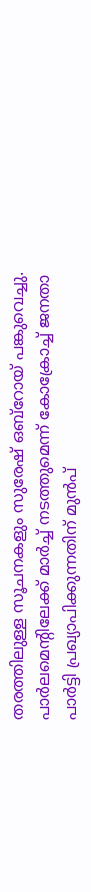തരത്തിലുള്ള സൂചനകളും സുരേഷ് ഒബ്റോയ് പങ്കുവെച്ചു. പാർലമെന്റിലേക്ക് മാർച്ച് നടത്തുമെന്ന് കോക്രോച്ച് ജനതാ പാർട്ടി പ്രഖ്യാപിക്കുന്നതിന് മുൻപ്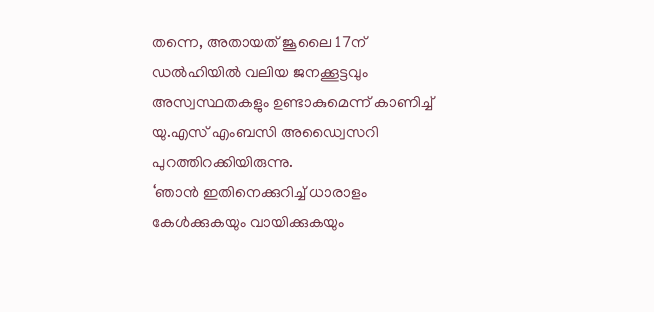തന്നെ, അതായത് ജൂലൈ 17ന് ഡൽഹിയിൽ വലിയ ജനക്കൂട്ടവും അസ്വസ്ഥതകളും ഉണ്ടാകുമെന്ന് കാണിച്ച് യു.എസ് എംബസി അഡ്വൈസറി പുറത്തിറക്കിയിരുന്നു.
‘ഞാൻ ഇതിനെക്കുറിച്ച് ധാരാളം കേൾക്കുകയും വായിക്കുകയും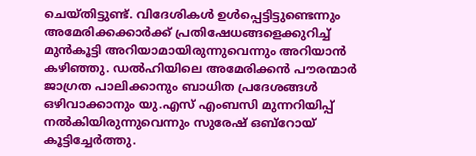ചെയ്തിട്ടുണ്ട്. വിദേശികൾ ഉൾപ്പെട്ടിട്ടുണ്ടെന്നും അമേരിക്കക്കാർക്ക് പ്രതിഷേധങ്ങളെക്കുറിച്ച് മുൻകൂട്ടി അറിയാമായിരുന്നുവെന്നും അറിയാൻ കഴിഞ്ഞു. ഡൽഹിയിലെ അമേരിക്കൻ പൗരന്മാർ ജാഗ്രത പാലിക്കാനും ബാധിത പ്രദേശങ്ങൾ ഒഴിവാക്കാനും യു.എസ് എംബസി മുന്നറിയിപ്പ് നൽകിയിരുന്നുവെന്നും സുരേഷ് ഒബ്റോയ് കൂട്ടിച്ചേർത്തു.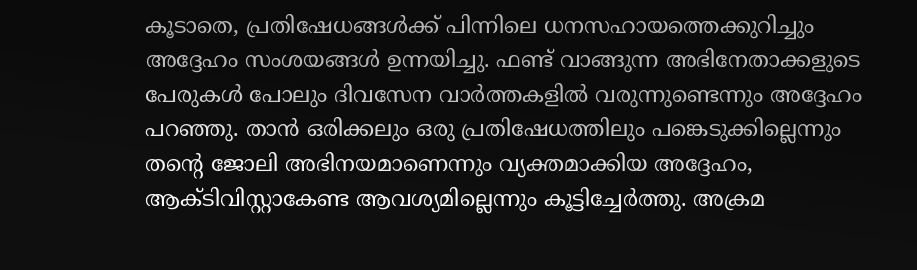കൂടാതെ, പ്രതിഷേധങ്ങൾക്ക് പിന്നിലെ ധനസഹായത്തെക്കുറിച്ചും അദ്ദേഹം സംശയങ്ങൾ ഉന്നയിച്ചു. ഫണ്ട് വാങ്ങുന്ന അഭിനേതാക്കളുടെ പേരുകൾ പോലും ദിവസേന വാർത്തകളിൽ വരുന്നുണ്ടെന്നും അദ്ദേഹം പറഞ്ഞു. താൻ ഒരിക്കലും ഒരു പ്രതിഷേധത്തിലും പങ്കെടുക്കില്ലെന്നും തന്റെ ജോലി അഭിനയമാണെന്നും വ്യക്തമാക്കിയ അദ്ദേഹം, ആക്ടിവിസ്റ്റാകേണ്ട ആവശ്യമില്ലെന്നും കൂട്ടിച്ചേർത്തു. അക്രമ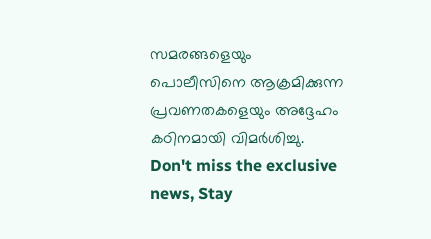സമരങ്ങളെയും പൊലീസിനെ ആക്രമിക്കുന്ന പ്രവണതകളെയും അദ്ദേഹം കഠിനമായി വിമർശിച്ചു.
Don't miss the exclusive news, Stay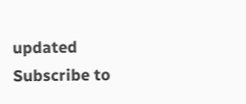updated
Subscribe to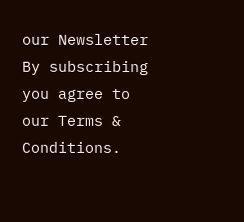our Newsletter
By subscribing you agree to our Terms & Conditions.